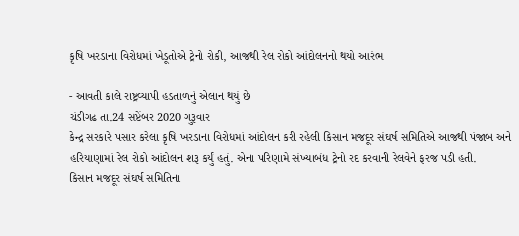કૃષિ ખરડાના વિરોધમાં ખેડૂતોએ ટ્રેનો રોકી, આજથી રેલ રોકો આંદોલનનો થયો આરંભ

- આવતી કાલે રાષ્ટ્રવ્યાપી હડતાળનું એલાન થયું છે
ચંડીગઢ તા.24 સપ્ટેંબર 2020 ગુરૂવાર
કેન્દ્ર સરકારે પસાર કરેલા કૃષિ ખરડાના વિરોધમાં આંદોલન કરી રહેલી કિસાન મજદૂર સંઘર્ષ સમિતિએ આજથી પંજાબ અને હરિયાણામાં રેલ રોકો આંદોલન શરૂ કર્યું હતું. એના પરિણામે સંખ્યાબંધ ટ્રેનો રદ કરવાની રેલવેને ફરજ પડી હતી.
કિસાન મજદૂર સંઘર્ષ સમિતિના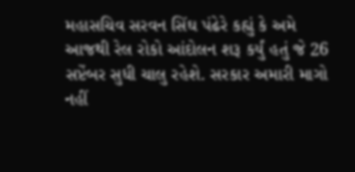મહાસચિવ સરવન સિંઘ પંઢેરે કહ્યું કે અમે આજથી રેલ રોકો આંદોલન શરૂ કર્યું હતું જે 26 સપ્ટેંબર સુધી ચાલુ રહેશે. સરકાર અમારી માગો નહીં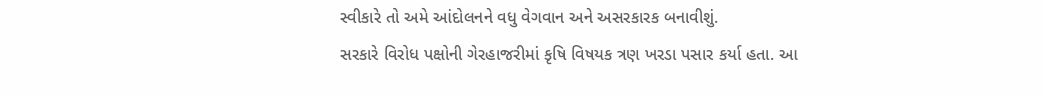સ્વીકારે તો અમે આંદોલનને વધુ વેગવાન અને અસરકારક બનાવીશું.
સરકારે વિરોધ પક્ષોની ગેરહાજરીમાં કૃષિ વિષયક ત્રણ ખરડા પસાર કર્યા હતા. આ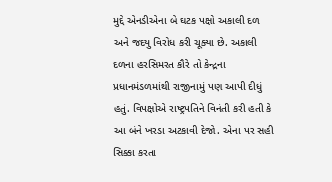મુદ્દે એનડીએના બે ઘટક પક્ષો અકાલી દળ અને જદયુ વિરોધ કરી ચૂક્યા છે. અકાલી દળના હરસિમરત કૌરે તો કેન્દ્રના પ્રધાનમંડળમાંથી રાજીનામું પણ આપી દીધું હતું. વિપક્ષોએ રાષ્ટ્રપતિને વિનંતી કરી હતી કે આ બંને ખરડા અટકાવી દેજો. એના પર સહી સિક્કા કરતા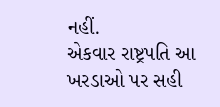નહીં.
એકવાર રાષ્ટ્રપતિ આ ખરડાઓ પર સહી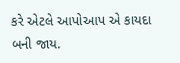કરે એટલે આપોઆપ એ કાયદા બની જાય.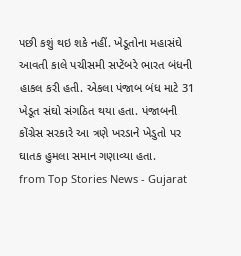પછી કશું થઇ શકે નહીં. ખેડૂતોના મહાસંઘે આવતી કાલે પચીસમી સપ્ટેંબરે ભારત બંધની હાકલ કરી હતી. એકલા પંજાબ બંધ માટે 31 ખેડૂત સંઘો સંગઠિત થયા હતા. પંજાબની કોંગ્રેસ સરકારે આ ત્રણે ખરડાને ખેડુતો પર ઘાતક હુમલા સમાન ગણાવ્યા હતા.
from Top Stories News - Gujarat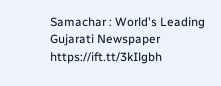Samachar : World's Leading Gujarati Newspaper https://ift.tt/3kIlgbh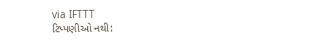via IFTTT
ટિપ્પણીઓ નથી: